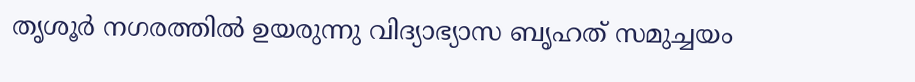തൃശൂര്‍ നഗരത്തില്‍ ഉയരുന്നു വിദ്യാഭ്യാസ ബൃഹത് സമുച്ചയം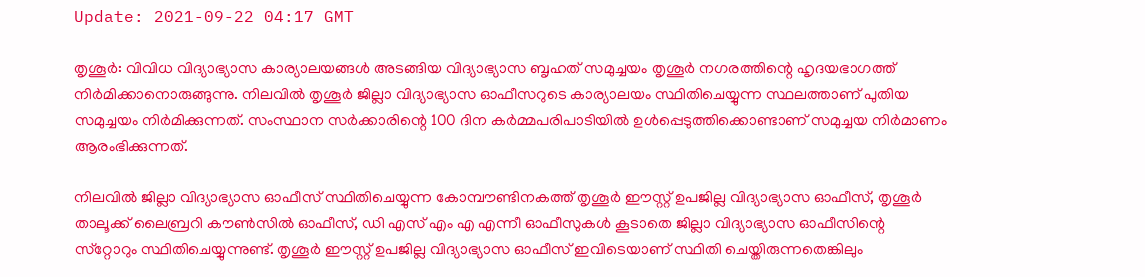Update: 2021-09-22 04:17 GMT

തൃശൂര്‍: വിവിധ വിദ്യാഭ്യാസ കാര്യാലയങ്ങള്‍ അടങ്ങിയ വിദ്യാഭ്യാസ ബൃഹത് സമുച്ചയം തൃശൂര്‍ നഗരത്തിന്റെ ഹൃദയഭാഗത്ത് നിര്‍മിക്കാനൊരുങ്ങുന്നു. നിലവില്‍ തൃശൂര്‍ ജില്ലാ വിദ്യാഭ്യാസ ഓഫീസറുടെ കാര്യാലയം സ്ഥിതിചെയ്യുന്ന സ്ഥലത്താണ് പുതിയ സമുച്ചയം നിര്‍മിക്കുന്നത്. സംസ്ഥാന സര്‍ക്കാരിന്റെ 100 ദിന കര്‍മ്മപരിപാടിയില്‍ ഉള്‍പ്പെടുത്തിക്കൊണ്ടാണ് സമുച്ചയ നിര്‍മാണം ആരംഭിക്കുന്നത്.

നിലവില്‍ ജില്ലാ വിദ്യാഭ്യാസ ഓഫീസ് സ്ഥിതിചെയ്യുന്ന കോമ്പൗണ്ടിനകത്ത് തൃശൂര്‍ ഈസ്റ്റ് ഉപജില്ല വിദ്യാഭ്യാസ ഓഫീസ്, തൃശൂര്‍ താലൂക്ക് ലൈബ്രറി കൗണ്‍സില്‍ ഓഫീസ്, ഡി എസ് എം എ എന്നീ ഓഫീസുകള്‍ കൂടാതെ ജില്ലാ വിദ്യാഭ്യാസ ഓഫീസിന്റെ സ്‌റ്റോറും സ്ഥിതിചെയ്യുന്നുണ്ട്. തൃശൂര്‍ ഈസ്റ്റ് ഉപജില്ല വിദ്യാഭ്യാസ ഓഫീസ് ഇവിടെയാണ് സ്ഥിതി ചെയ്തിരുന്നതെങ്കിലും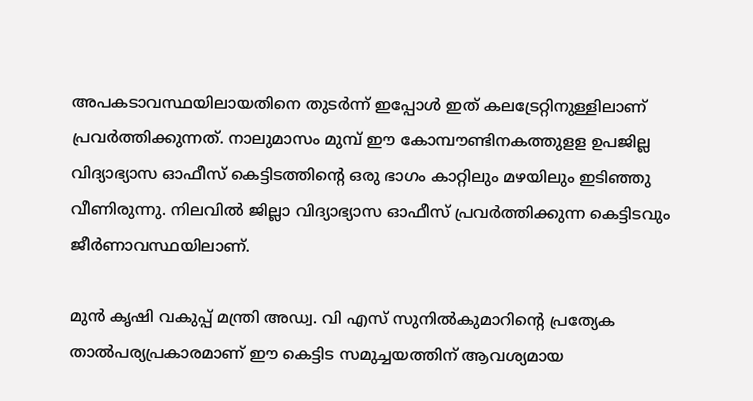അപകടാവസ്ഥയിലായതിനെ തുടര്‍ന്ന് ഇപ്പോള്‍ ഇത് കലട്രേറ്റിനുള്ളിലാണ് പ്രവര്‍ത്തിക്കുന്നത്. നാലുമാസം മുമ്പ് ഈ കോമ്പൗണ്ടിനകത്തുളള ഉപജില്ല വിദ്യാഭ്യാസ ഓഫീസ് കെട്ടിടത്തിന്റെ ഒരു ഭാഗം കാറ്റിലും മഴയിലും ഇടിഞ്ഞു വീണിരുന്നു. നിലവില്‍ ജില്ലാ വിദ്യാഭ്യാസ ഓഫീസ് പ്രവര്‍ത്തിക്കുന്ന കെട്ടിടവും ജീര്‍ണാവസ്ഥയിലാണ്.

മുന്‍ കൃഷി വകുപ്പ് മന്ത്രി അഡ്വ. വി എസ് സുനില്‍കുമാറിന്റെ പ്രത്യേക താല്‍പര്യപ്രകാരമാണ് ഈ കെട്ടിട സമുച്ചയത്തിന് ആവശ്യമായ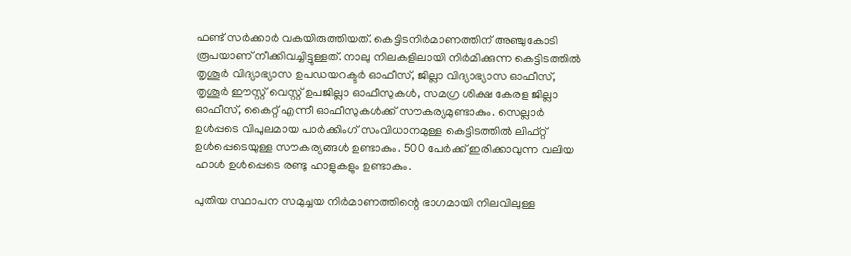ഫണ്ട് സര്‍ക്കാര്‍ വകയിരുത്തിയത്. കെട്ടിടനിര്‍മാണത്തിന് അഞ്ചുകോടി രൂപയാണ് നീക്കിവച്ചിട്ടുള്ളത്. നാലു നിലകളിലായി നിര്‍മിക്കുന്ന കെട്ടിടത്തില്‍ തൃശൂര്‍ വിദ്യാഭ്യാസ ഉപഡയറക്ടര്‍ ഓഫീസ്, ജില്ലാ വിദ്യാഭ്യാസ ഓഫീസ്, തൃശൂര്‍ ഈസ്റ്റ് വെസ്റ്റ് ഉപജില്ലാ ഓഫീസുകള്‍, സമഗ്ര ശിക്ഷ കേരള ജില്ലാ ഓഫീസ്, കൈറ്റ് എന്നീ ഓഫീസുകള്‍ക്ക് സൗകര്യമുണ്ടാകും. സെല്ലാര്‍ ഉള്‍പ്പടെ വിപുലമായ പാര്‍ക്കിംഗ് സംവിധാനമുള്ള കെട്ടിടത്തില്‍ ലിഫ്റ്റ് ഉള്‍പ്പെടെയുള്ള സൗകര്യങ്ങള്‍ ഉണ്ടാകും. 500 പേര്‍ക്ക് ഇരിക്കാവുന്ന വലിയ ഹാള്‍ ഉള്‍പ്പെടെ രണ്ടു ഹാളുകളും ഉണ്ടാകും.

പുതിയ സ്ഥാപന സമുച്ചയ നിര്‍മാണത്തിന്റെ ഭാഗമായി നിലവിലുള്ള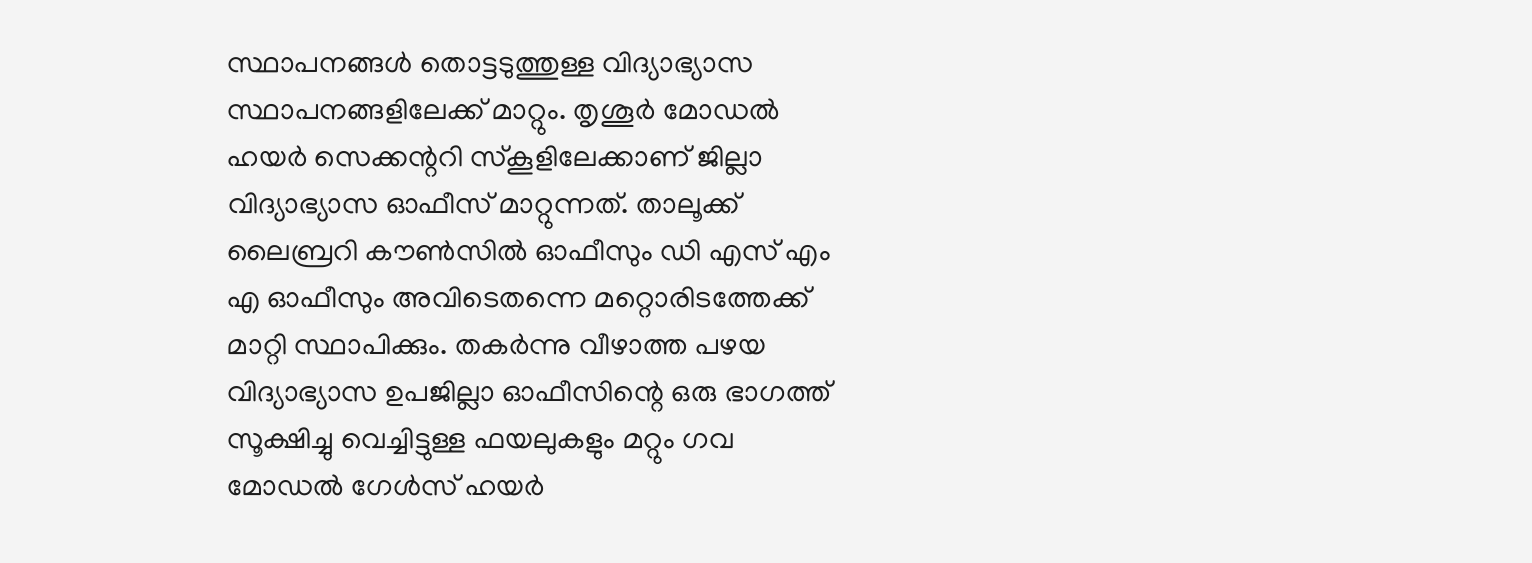സ്ഥാപനങ്ങള്‍ തൊട്ടടുത്തുള്ള വിദ്യാഭ്യാസ സ്ഥാപനങ്ങളിലേക്ക് മാറ്റും. തൃശൂര്‍ മോഡല്‍ ഹയര്‍ സെക്കന്ററി സ്‌കൂളിലേക്കാണ് ജില്ലാ വിദ്യാഭ്യാസ ഓഫീസ് മാറ്റുന്നത്. താലൂക്ക് ലൈബ്രറി കൗണ്‍സില്‍ ഓഫീസും ഡി എസ് എം എ ഓഫീസും അവിടെതന്നെ മറ്റൊരിടത്തേക്ക് മാറ്റി സ്ഥാപിക്കും. തകര്‍ന്നു വീഴാത്ത പഴയ വിദ്യാഭ്യാസ ഉപജില്ലാ ഓഫീസിന്റെ ഒരു ഭാഗത്ത് സൂക്ഷിച്ചു വെച്ചിട്ടുള്ള ഫയലുകളും മറ്റും ഗവ മോഡല്‍ ഗേള്‍സ് ഹയര്‍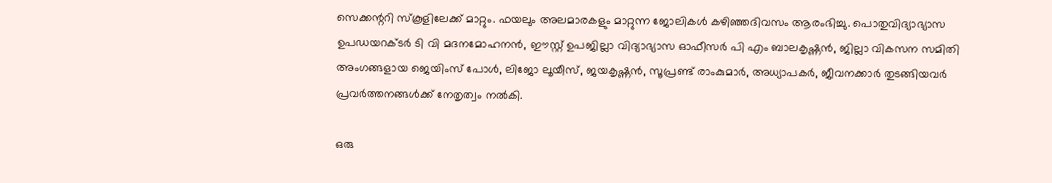സെക്കന്ററി സ്‌കൂളിലേക്ക് മാറ്റും. ഫയലും അലമാരകളും മാറ്റുന്ന ജോലികള്‍ കഴിഞ്ഞദിവസം ആരംഭിച്ചു. പൊതുവിദ്യാഭ്യാസ ഉപഡയറക്ടര്‍ ടി വി മദനമോഹനന്‍, ഈസ്റ്റ് ഉപജില്ലാ വിദ്യാഭ്യാസ ഓഫീസര്‍ പി എം ബാലകൃഷ്ണന്‍, ജില്ലാ വികസന സമിതി അംഗങ്ങളായ ജെയിംസ് പോള്‍, ലിജോ ലൂയീസ്, ജയകൃഷ്ണന്‍, സൂപ്രണ്ട് രാംകുമാര്‍, അധ്യാപകര്‍, ജീവനക്കാര്‍ തുടങ്ങിയവര്‍ പ്രവര്‍ത്തനങ്ങള്‍ക്ക് നേതൃത്വം നല്‍കി.

ഒരു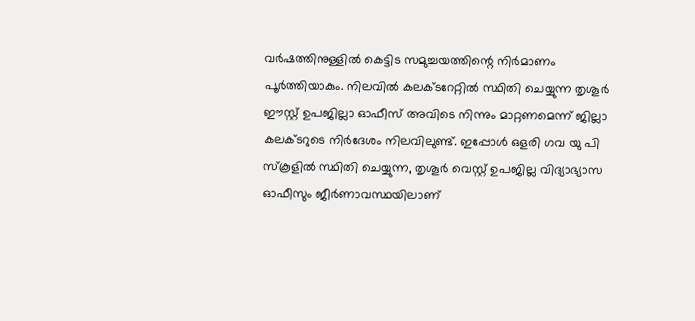വര്‍ഷത്തിനുള്ളില്‍ കെട്ടിട സമുച്ചയത്തിന്റെ നിര്‍മാണം പൂര്‍ത്തിയാകും. നിലവില്‍ കലക്ടറേറ്റില്‍ സ്ഥിതി ചെയ്യുന്ന തൃശൂര്‍ ഈസ്റ്റ് ഉപജില്ലാ ഓഫീസ് അവിടെ നിന്നും മാറ്റണമെന്ന് ജില്ലാ കലക്ടറുടെ നിര്‍ദേശം നിലവിലുണ്ട്. ഇപ്പോള്‍ ഒളരി ഗവ യു പി സ്‌കൂളില്‍ സ്ഥിതി ചെയ്യുന്ന, തൃശൂര്‍ വെസ്റ്റ് ഉപജില്ല വിദ്യാഭ്യാസ ഓഫീസും ജീര്‍ണാവസ്ഥയിലാണ്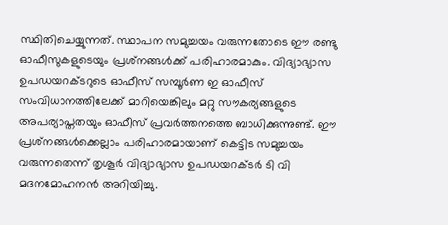സ്ഥിതിചെയ്യുന്നത്. സ്ഥാപന സമുച്ചയം വരുന്നതോടെ ഈ രണ്ടു ഓഫീസുകളുടെയും പ്രശ്‌നങ്ങള്‍ക്ക് പരിഹാരമാകും. വിദ്യാഭ്യാസ ഉപഡയറക്ടറുടെ ഓഫീസ് സമ്പൂര്‍ണ ഇ ഓഫീസ് സംവിധാനത്തിലേക്ക് മാറിയെങ്കിലും മറ്റു സൗകര്യങ്ങളുടെ അപര്യാപ്തതയും ഓഫീസ് പ്രവര്‍ത്തനത്തെ ബാധിക്കുന്നുണ്ട്. ഈ പ്രശ്‌നങ്ങള്‍ക്കെല്ലാം പരിഹാരമായാണ് കെട്ടിട സമുച്ചയം വരുന്നതെന്ന് തൃശൂര്‍ വിദ്യാഭ്യാസ ഉപഡയറക്ടര്‍ ടി വി മദനമോഹനന്‍ അറിയിച്ചു.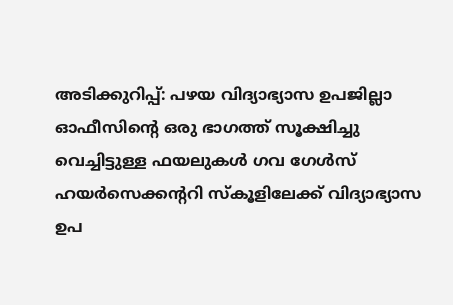അടിക്കുറിപ്പ്: പഴയ വിദ്യാഭ്യാസ ഉപജില്ലാ ഓഫീസിന്റെ ഒരു ഭാഗത്ത് സൂക്ഷിച്ചു വെച്ചിട്ടുള്ള ഫയലുകള്‍ ഗവ ഗേള്‍സ് ഹയര്‍സെക്കന്ററി സ്‌കൂളിലേക്ക് വിദ്യാഭ്യാസ ഉപ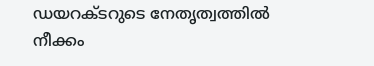ഡയറക്ടറുടെ നേതൃത്വത്തില്‍ നീക്കം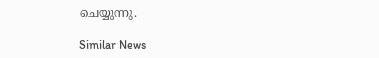ചെയ്യുന്നു.

Similar News